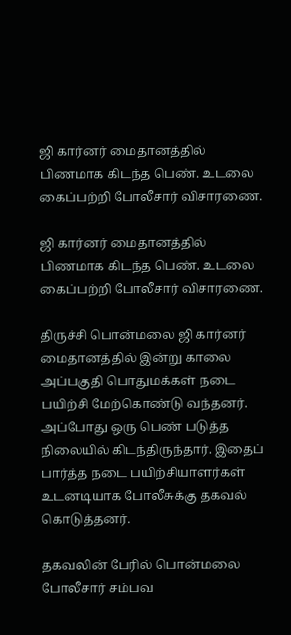ஜி கார்னர் மைதானத்தில் பிணமாக கிடந்த பெண். உடலை கைப்பற்றி போலீசார் விசாரணை.

ஜி கார்னர் மைதானத்தில் பிணமாக கிடந்த பெண். உடலை கைப்பற்றி போலீசார் விசாரணை.

திருச்சி பொன்மலை ஜி கார்னர் மைதானத்தில் இன்று காலை அப்பகுதி பொதுமக்கள் நடை பயிற்சி மேற்கொண்டு வந்தனர். அப்போது ஒரு பெண் படுத்த நிலையில் கிடந்திருந்தார். இதைப் பார்த்த நடை பயிற்சியாளர்கள் உடனடியாக போலீசுக்கு தகவல் கொடுத்தனர்.

தகவலின் பேரில் பொன்மலை போலீசார் சம்பவ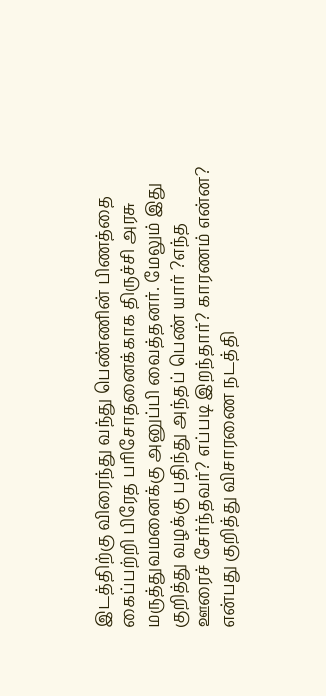இடத்திற்கு விரைந்து வந்து பெண்ணின் பிணத்தை கைப்பற்றி பிரேத பரிசோதனைக்காக திருச்சி அரசு மருத்துவமனைக்கு அனுப்பி வைத்தனர். மேலும் இது குறித்து வழக்கு பதிந்து அந்தப் பெண் யார் ?எந்த ஊரைச் சேர்ந்தவர்? எப்படி இறந்தார்? காரணம் என்ன? என்பது குறித்து விசாரணை நடத்தி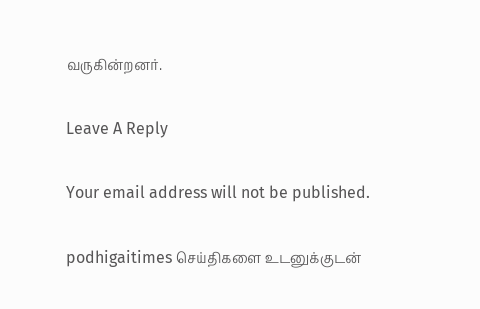வருகின்றனர்.

Leave A Reply

Your email address will not be published.

podhigaitimes செய்திகளை உடனுக்குடன்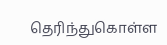தெரிந்துகொள்ள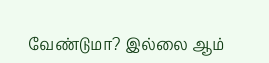வேண்டுமா? இல்லை ஆம்